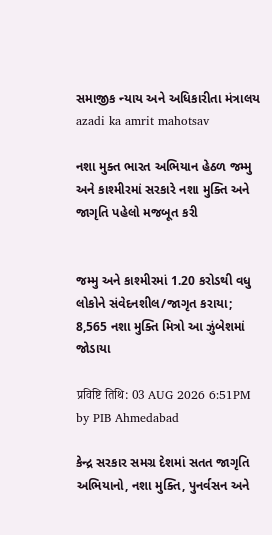સમાજીક ન્યાય અને અધિકારીતા મંત્રાલય
azadi ka amrit mahotsav

નશા મુક્ત ભારત અભિયાન હેઠળ જમ્મુ અને કાશ્મીરમાં સરકારે નશા મુક્તિ અને જાગૃતિ પહેલો મજબૂત કરી


જમ્મુ અને કાશ્મીરમાં 1.20 કરોડથી વધુ લોકોને સંવેદનશીલ/જાગૃત કરાયા; 8,565 નશા મુક્તિ મિત્રો આ ઝુંબેશમાં જોડાયા

प्रविष्टि तिथि: 03 AUG 2026 6:51PM by PIB Ahmedabad

કેન્દ્ર સરકાર સમગ્ર દેશમાં સતત જાગૃતિ અભિયાનો, નશા મુક્તિ, પુનર્વસન અને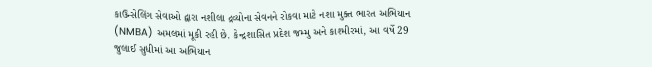કાઉન્સેલિંગ સેવાઓ દ્વારા નશીલા દ્રવ્યોના સેવનને રોકવા માટે નશા મુક્ત ભારત અભિયાન (NMBA) અમલમાં મૂકી રહી છે. કેન્દ્રશાસિત પ્રદેશ જમ્મુ અને કાશ્મીરમાં, આ વર્ષે 29 જુલાઈ સુધીમાં આ અભિયાન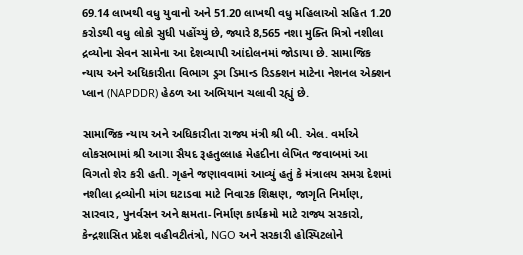69.14 લાખથી વધુ યુવાનો અને 51.20 લાખથી વધુ મહિલાઓ સહિત 1.20 કરોડથી વધુ લોકો સુધી પહોંચ્યું છે, જ્યારે 8,565 નશા મુક્તિ મિત્રો નશીલા દ્રવ્યોના સેવન સામેના આ દેશવ્યાપી આંદોલનમાં જોડાયા છે. સામાજિક ન્યાય અને અધિકારીતા વિભાગ ડ્રગ ડિમાન્ડ રિડક્શન માટેના નેશનલ એક્શન પ્લાન (NAPDDR) હેઠળ આ અભિયાન ચલાવી રહ્યું છે.

સામાજિક ન્યાય અને અધિકારીતા રાજ્ય મંત્રી શ્રી બી. એલ. વર્માએ લોકસભામાં શ્રી આગા સૈયદ રૂહતુલ્લાહ મેહદીના લેખિત જવાબમાં આ વિગતો શેર કરી હતી. ગૃહને જણાવવામાં આવ્યું હતું કે મંત્રાલય સમગ્ર દેશમાં નશીલા દ્રવ્યોની માંગ ઘટાડવા માટે નિવારક શિક્ષણ, જાગૃતિ નિર્માણ, સારવાર, પુનર્વસન અને ક્ષમતા-નિર્માણ કાર્યક્રમો માટે રાજ્ય સરકારો, કેન્દ્રશાસિત પ્રદેશ વહીવટીતંત્રો, NGO અને સરકારી હોસ્પિટલોને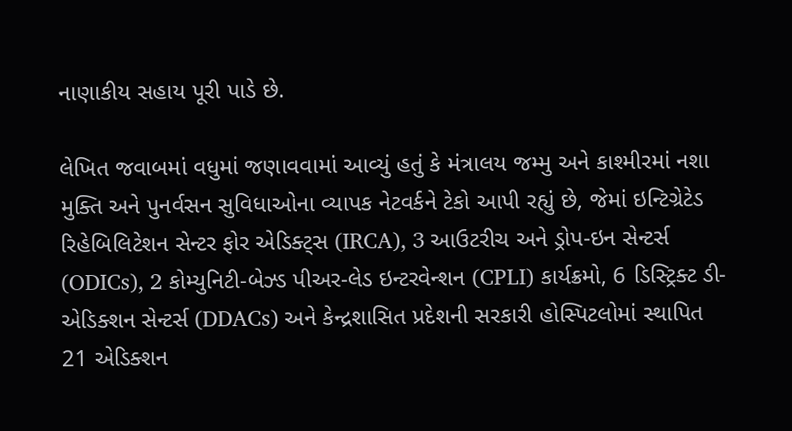નાણાકીય સહાય પૂરી પાડે છે.

લેખિત જવાબમાં વધુમાં જણાવવામાં આવ્યું હતું કે મંત્રાલય જમ્મુ અને કાશ્મીરમાં નશા મુક્તિ અને પુનર્વસન સુવિધાઓના વ્યાપક નેટવર્કને ટેકો આપી રહ્યું છે, જેમાં ઇન્ટિગ્રેટેડ રિહેબિલિટેશન સેન્ટર ફોર એડિક્ટ્સ (IRCA), 3 આઉટરીચ અને ડ્રોપ-ઇન સેન્ટર્સ (ODICs), 2 કોમ્યુનિટી-બેઝ્ડ પીઅર-લેડ ઇન્ટરવેન્શન (CPLI) કાર્યક્રમો, 6 ડિસ્ટ્રિક્ટ ડી-એડિક્શન સેન્ટર્સ (DDACs) અને કેન્દ્રશાસિત પ્રદેશની સરકારી હોસ્પિટલોમાં સ્થાપિત 21 એડિક્શન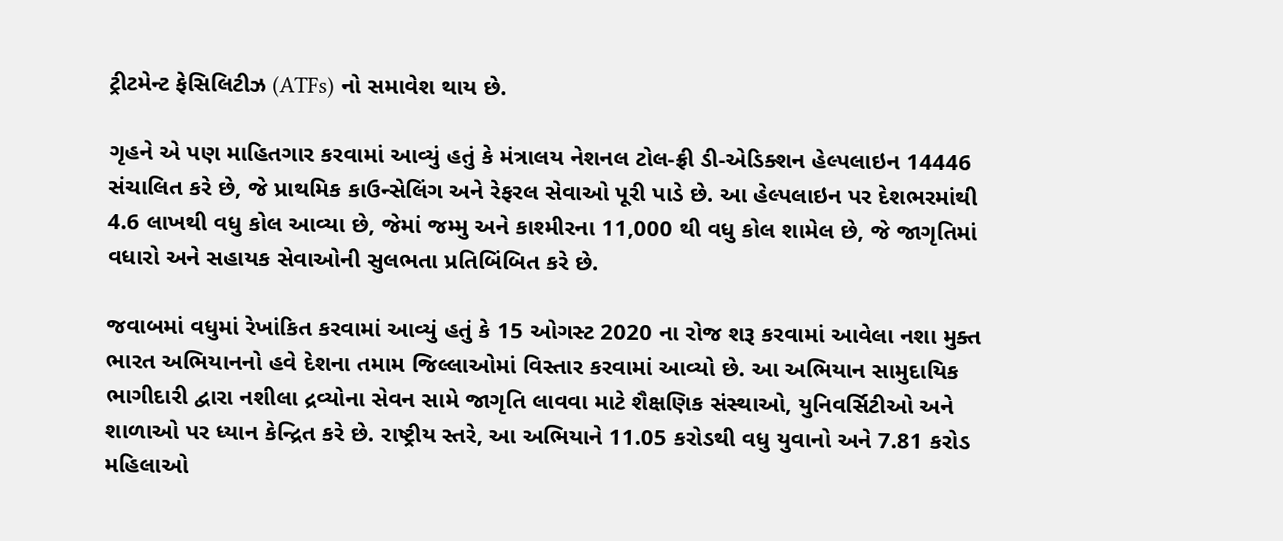ટ્રીટમેન્ટ ફેસિલિટીઝ (ATFs) નો સમાવેશ થાય છે.

ગૃહને એ પણ માહિતગાર કરવામાં આવ્યું હતું કે મંત્રાલય નેશનલ ટોલ-ફ્રી ડી-એડિક્શન હેલ્પલાઇન 14446 સંચાલિત કરે છે, જે પ્રાથમિક કાઉન્સેલિંગ અને રેફરલ સેવાઓ પૂરી પાડે છે. આ હેલ્પલાઇન પર દેશભરમાંથી 4.6 લાખથી વધુ કોલ આવ્યા છે, જેમાં જમ્મુ અને કાશ્મીરના 11,000 થી વધુ કોલ શામેલ છે, જે જાગૃતિમાં વધારો અને સહાયક સેવાઓની સુલભતા પ્રતિબિંબિત કરે છે.

જવાબમાં વધુમાં રેખાંકિત કરવામાં આવ્યું હતું કે 15 ઓગસ્ટ 2020 ના રોજ શરૂ કરવામાં આવેલા નશા મુક્ત ભારત અભિયાનનો હવે દેશના તમામ જિલ્લાઓમાં વિસ્તાર કરવામાં આવ્યો છે. આ અભિયાન સામુદાયિક ભાગીદારી દ્વારા નશીલા દ્રવ્યોના સેવન સામે જાગૃતિ લાવવા માટે શૈક્ષણિક સંસ્થાઓ, યુનિવર્સિટીઓ અને શાળાઓ પર ધ્યાન કેન્દ્રિત કરે છે. રાષ્ટ્રીય સ્તરે, આ અભિયાને 11.05 કરોડથી વધુ યુવાનો અને 7.81 કરોડ મહિલાઓ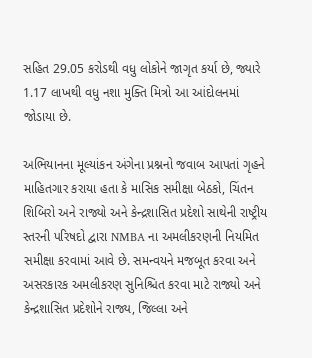સહિત 29.05 કરોડથી વધુ લોકોને જાગૃત કર્યા છે, જ્યારે 1.17 લાખથી વધુ નશા મુક્તિ મિત્રો આ આંદોલનમાં જોડાયા છે.

અભિયાનના મૂલ્યાંકન અંગેના પ્રશ્નનો જવાબ આપતાં ગૃહને માહિતગાર કરાયા હતા કે માસિક સમીક્ષા બેઠકો, ચિંતન શિબિરો અને રાજ્યો અને કેન્દ્રશાસિત પ્રદેશો સાથેની રાષ્ટ્રીય સ્તરની પરિષદો દ્વારા NMBA ના અમલીકરણની નિયમિત સમીક્ષા કરવામાં આવે છે. સમન્વયને મજબૂત કરવા અને અસરકારક અમલીકરણ સુનિશ્ચિત કરવા માટે રાજ્યો અને કેન્દ્રશાસિત પ્રદેશોને રાજ્ય, જિલ્લા અને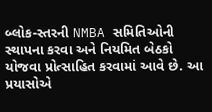બ્લોક-સ્તરની NMBA સમિતિઓની સ્થાપના કરવા અને નિયમિત બેઠકો યોજવા પ્રોત્સાહિત કરવામાં આવે છે. આ પ્રયાસોએ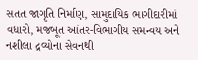સતત જાગૃતિ નિર્માણ, સામુદાયિક ભાગીદારીમાં વધારો, મજબૂત આંતર-વિભાગીય સમન્વય અને નશીલા દ્રવ્યોના સેવનથી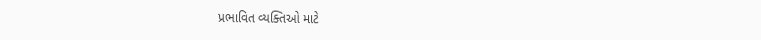પ્રભાવિત વ્યક્તિઓ માટે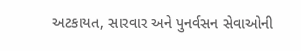અટકાયત, સારવાર અને પુનર્વસન સેવાઓની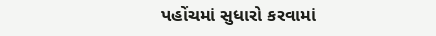પહોંચમાં સુધારો કરવામાં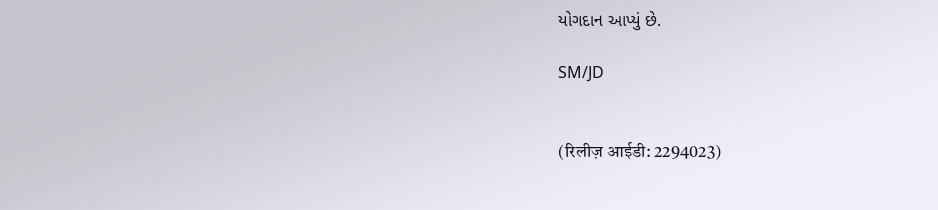યોગદાન આપ્યું છે.

SM/JD


(रिलीज़ आईडी: 2294023)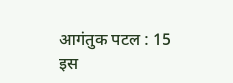आगंतुक पटल : 15
इस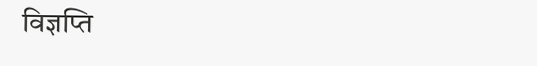विज्ञप्ति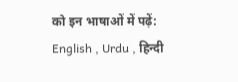को इन भाषाओं में पढ़ें: English , Urdu , हिन्दी